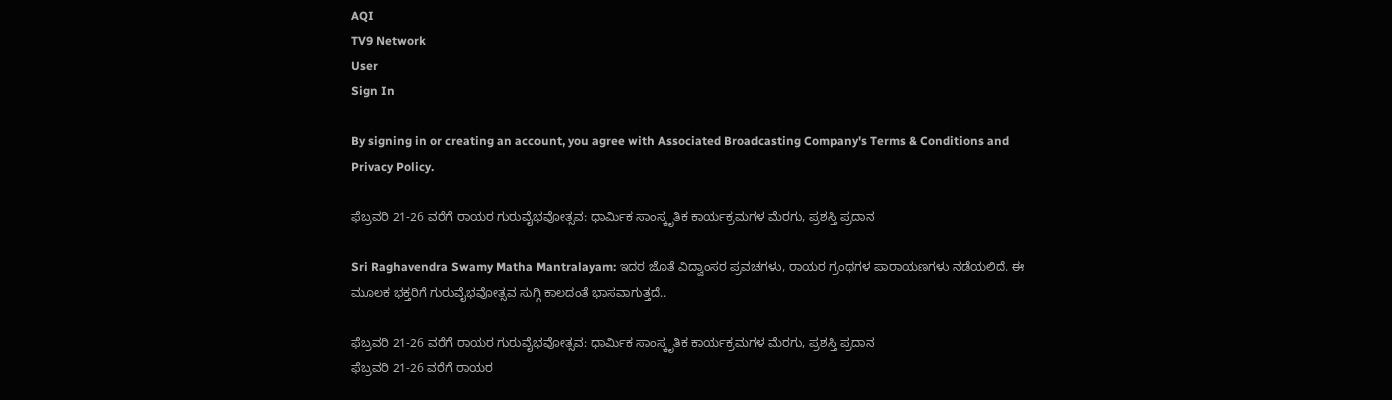AQI
TV9 Network
User
Sign In

By signing in or creating an account, you agree with Associated Broadcasting Company's Terms & Conditions and Privacy Policy.

ಫೆಬ್ರವರಿ 21-26 ವರೆಗೆ ರಾಯರ ಗುರುವೈಭವೋತ್ಸವ: ಧಾರ್ಮಿಕ ಸಾಂಸ್ಕೃತಿಕ ಕಾರ್ಯಕ್ರಮಗಳ ಮೆರಗು, ಪ್ರಶಸ್ತಿ ಪ್ರದಾನ

Sri Raghavendra Swamy Matha Mantralayam: ಇದರ ಜೊತೆ ವಿದ್ವಾಂಸರ ಪ್ರವಚಗಳು, ರಾಯರ ಗ್ರಂಥಗಳ ಪಾರಾಯಣಗಳು ನಡೆಯಲಿದೆ. ಈ ಮೂಲಕ ಭಕ್ತರಿಗೆ ಗುರುವೈಭವೋತ್ಸವ ಸುಗ್ಗಿ ಕಾಲದಂತೆ ಭಾಸವಾಗುತ್ತದೆ..

ಫೆಬ್ರವರಿ 21-26 ವರೆಗೆ ರಾಯರ ಗುರುವೈಭವೋತ್ಸವ: ಧಾರ್ಮಿಕ ಸಾಂಸ್ಕೃತಿಕ ಕಾರ್ಯಕ್ರಮಗಳ ಮೆರಗು, ಪ್ರಶಸ್ತಿ ಪ್ರದಾನ
ಫೆಬ್ರವರಿ 21-26 ವರೆಗೆ ರಾಯರ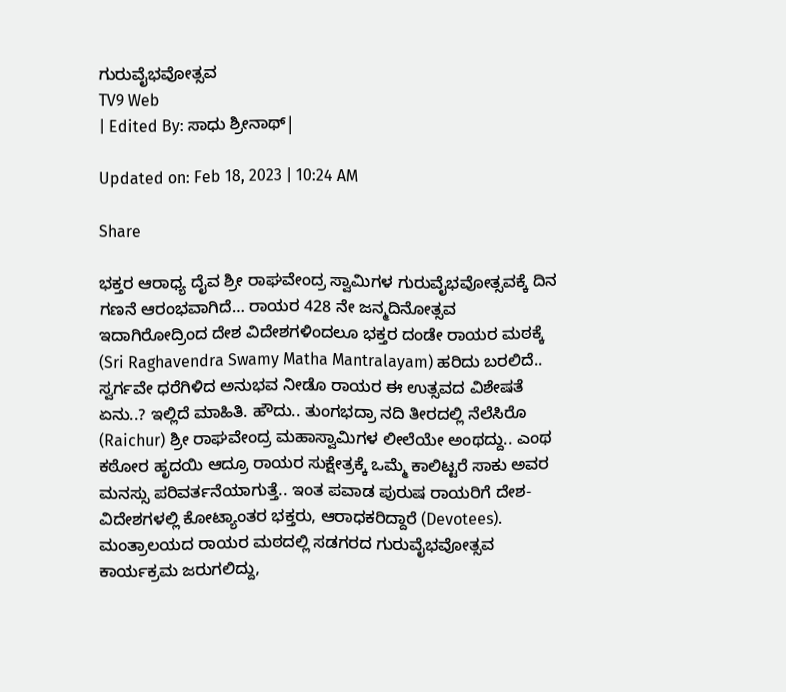ಗುರುವೈಭವೋತ್ಸವ
TV9 Web
| Edited By: ಸಾಧು ಶ್ರೀನಾಥ್|

Updated on: Feb 18, 2023 | 10:24 AM

Share

ಭಕ್ತರ ಆರಾಧ್ಯ ದೈವ ಶ್ರೀ ರಾಘವೇಂದ್ರ ಸ್ವಾಮಿಗಳ ಗುರುವೈಭವೋತ್ಸವಕ್ಕೆ ದಿನ ಗಣನೆ ಆರಂಭವಾಗಿದೆ… ರಾಯರ 428 ನೇ ಜನ್ಮದಿನೋತ್ಸವ ಇದಾಗಿರೋದ್ರಿಂದ ದೇಶ ವಿದೇಶಗಳಿಂದಲೂ ಭಕ್ತರ ದಂಡೇ ರಾಯರ ಮಠಕ್ಕೆ (Sri Raghavendra Swamy Matha Mantralayam) ಹರಿದು ಬರಲಿದೆ.. ಸ್ವರ್ಗವೇ ಧರೆಗಿಳಿದ ಅನುಭವ ನೀಡೊ ರಾಯರ ಈ ಉತ್ಸವದ ವಿಶೇಷತೆ ಏನು..? ಇಲ್ಲಿದೆ ಮಾಹಿತಿ. ಹೌದು.. ತುಂಗಭದ್ರಾ ನದಿ ತೀರದಲ್ಲಿ ನೆಲೆಸಿರೊ (Raichur) ಶ್ರೀ ರಾಘವೇಂದ್ರ ಮಹಾಸ್ವಾಮಿಗಳ ಲೀಲೆಯೇ ಅಂಥದ್ದು.. ಎಂಥ ಕಠೋರ ಹೃದಯಿ ಆದ್ರೂ ರಾಯರ ಸುಕ್ಷೇತ್ರಕ್ಕೆ ಒಮ್ಮೆ ಕಾಲಿಟ್ಟರೆ ಸಾಕು ಅವರ ಮನಸ್ಸು ಪರಿವರ್ತನೆಯಾಗುತ್ತೆ.. ಇಂತ ಪವಾಡ ಪುರುಷ ರಾಯರಿಗೆ ದೇಶ-ವಿದೇಶಗಳಲ್ಲಿ ಕೋಟ್ಯಾಂತರ ಭಕ್ತರು, ಆರಾಧಕರಿದ್ದಾರೆ (Devotees). ಮಂತ್ರಾಲಯದ ರಾಯರ ಮಠದಲ್ಲಿ ಸಡಗರದ ಗುರುವೈಭವೋತ್ಸವ ಕಾರ್ಯಕ್ರಮ ಜರುಗಲಿದ್ದು,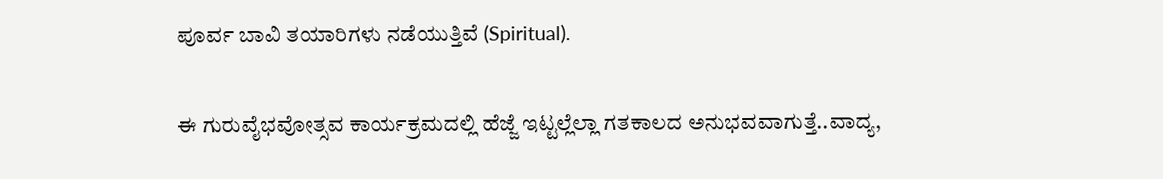ಪೂರ್ವ ಬಾವಿ ತಯಾರಿಗಳು ನಡೆಯುತ್ತಿವೆ (Spiritual).

ಈ ಗುರುವೈಭವೋತ್ಸವ ಕಾರ್ಯಕ್ರಮದಲ್ಲಿ ಹೆಜ್ಜೆ ಇಟ್ಟಲ್ಲೆಲ್ಲಾ ಗತಕಾಲದ‌ ಅನುಭವವಾಗುತ್ತೆ..ವಾದ್ಯ,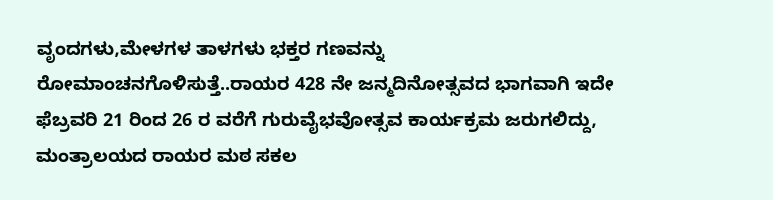ವೃಂದಗಳು,ಮೇಳಗಳ ತಾಳಗಳು ಭಕ್ತರ ಗಣವನ್ನು ರೋಮಾಂಚನಗೊಳಿಸುತ್ತೆ..ರಾಯರ 428 ನೇ ಜನ್ಮದಿನೋತ್ಸವದ ಭಾಗವಾಗಿ ಇದೇ ಫೆಬ್ರವರಿ 21 ರಿಂದ 26 ರ ವರೆಗೆ ಗುರುವೈಭವೋತ್ಸವ ಕಾರ್ಯಕ್ರಮ ಜರುಗಲಿದ್ದು, ಮಂತ್ರಾಲಯದ ರಾಯರ ಮಠ ಸಕಲ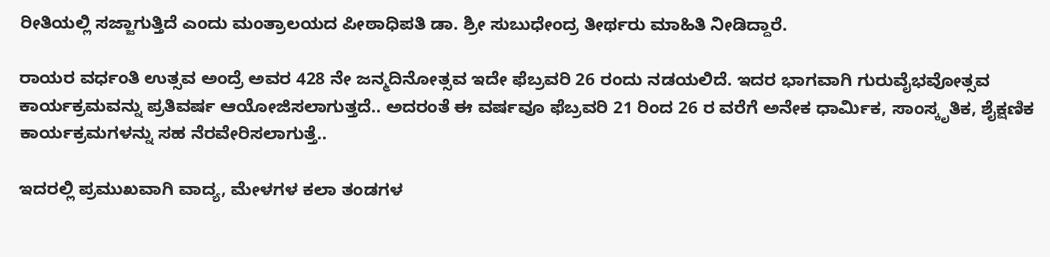ರೀತಿಯಲ್ಲಿ ಸಜ್ಜಾಗುತ್ತಿದೆ ಎಂದು ಮಂತ್ರಾಲಯದ ಪೀಠಾಧಿಪತಿ ಡಾ. ಶ್ರೀ ಸುಬುಧೇಂದ್ರ ತೀರ್ಥರು ಮಾಹಿತಿ ನೀಡಿದ್ದಾರೆ.

ರಾಯರ ವರ್ಧಂತಿ ಉತ್ಸವ ಅಂದ್ರೆ ಅವರ 428 ನೇ ಜನ್ಮದಿನೋತ್ಸವ ಇದೇ ಫೆಬ್ರವರಿ 26 ರಂದು ನಡಯಲಿದೆ. ಇದರ ಭಾಗವಾಗಿ ಗುರುವೈಭವೋತ್ಸವ ಕಾರ್ಯಕ್ರಮವನ್ನು ಪ್ರತಿವರ್ಷ ಆಯೋಜಿಸಲಾಗುತ್ತದೆ.. ಅದರಂತೆ ಈ ವರ್ಷವೂ ಫೆಬ್ರವರಿ 21 ರಿಂದ‌ 26 ರ ವರೆಗೆ ಅನೇಕ ಧಾರ್ಮಿಕ, ಸಾಂಸ್ಕೃತಿಕ, ಶೈಕ್ಷಣಿಕ ಕಾರ್ಯಕ್ರಮಗಳನ್ನು ಸಹ ನೆರವೇರಿಸಲಾಗುತ್ತೆ..

ಇದರಲ್ಲಿ ಪ್ರಮುಖವಾಗಿ ವಾದ್ಯ, ಮೇಳಗಳ ಕಲಾ ತಂಡಗಳ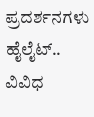ಪ್ರದರ್ಶನಗಳು ಹೈಲೈಟ್.. ವಿವಿಧ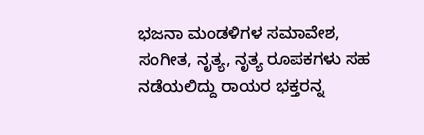ಭಜನಾ ಮಂಡಳಿಗಳ ಸಮಾವೇಶ, ಸಂಗೀತ, ನೃತ್ಯ, ನೃತ್ಯ ರೂಪಕಗಳು ಸಹ ನಡೆಯಲಿದ್ದು ರಾಯರ ಭಕ್ತರನ್ನ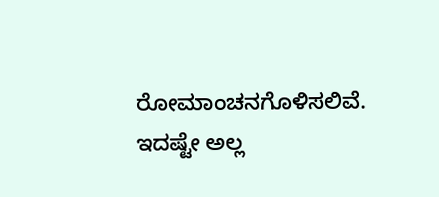ರೋಮಾಂಚನಗೊಳಿಸಲಿವೆ. ಇದಷ್ಟೇ ಅಲ್ಲ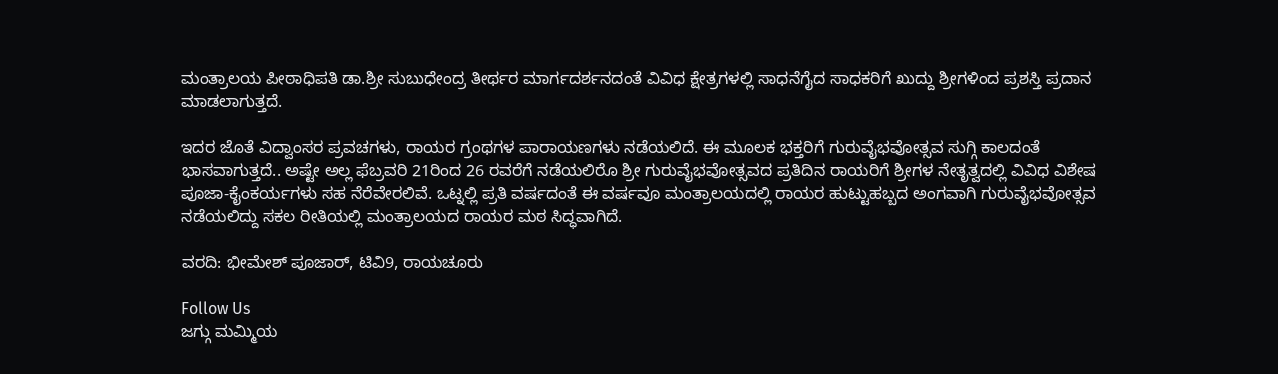ಮಂತ್ರಾಲಯ ಪೀಠಾಧಿಪತಿ ಡಾ.ಶ್ರೀ ಸುಬುಧೇಂದ್ರ ತೀರ್ಥರ ಮಾರ್ಗದರ್ಶನದಂತೆ ವಿವಿಧ ಕ್ಷೇತ್ರಗಳಲ್ಲಿ ಸಾಧನೆಗೈದ ಸಾಧಕರಿಗೆ ಖುದ್ದು ಶ್ರೀಗಳಿಂದ ಪ್ರಶಸ್ತಿ ಪ್ರದಾನ ಮಾಡಲಾಗುತ್ತದೆ.

ಇದರ ಜೊತೆ ವಿದ್ವಾಂಸರ ಪ್ರವಚಗಳು, ರಾಯರ ಗ್ರಂಥಗಳ ಪಾರಾಯಣಗಳು ನಡೆಯಲಿದೆ. ಈ ಮೂಲಕ ಭಕ್ತರಿಗೆ ಗುರುವೈಭವೋತ್ಸವ ಸುಗ್ಗಿ ಕಾಲದಂತೆ ಭಾಸವಾಗುತ್ತದೆ.. ಅಷ್ಟೇ ಅಲ್ಲ ಫೆಬ್ರವರಿ 21ರಿಂದ 26 ರವರೆಗೆ ನಡೆಯಲಿರೊ ಶ್ರೀ ಗುರುವೈಭವೋತ್ಸವದ ಪ್ರತಿದಿನ ರಾಯರಿಗೆ ಶ್ರೀಗಳ ನೇತೃತ್ವದಲ್ಲಿ ವಿವಿಧ ವಿಶೇಷ ಪೂಜಾ-ಕೈಂಕರ್ಯಗಳು ‌ಸಹ ನೆರೆವೇರಲಿವೆ. ಒಟ್ನಲ್ಲಿ ಪ್ರತಿ ವರ್ಷದಂತೆ ಈ ವರ್ಷವೂ ಮಂತ್ರಾಲಯದಲ್ಲಿ ರಾಯರ ಹುಟ್ಟುಹಬ್ಬದ ಅಂಗವಾಗಿ ಗುರುವೈಭವೋತ್ಸವ ನಡೆಯಲಿದ್ದು ಸಕಲ ರೀತಿಯಲ್ಲಿ ಮಂತ್ರಾಲಯದ ರಾಯರ ಮಠ ಸಿದ್ಧವಾಗಿದೆ.

ವರದಿ: ಭೀಮೇಶ್ ಪೂಜಾರ್, ಟಿವಿ9, ರಾಯಚೂರು

Follow Us
ಜಗ್ಗು ಮಮ್ಮಿಯ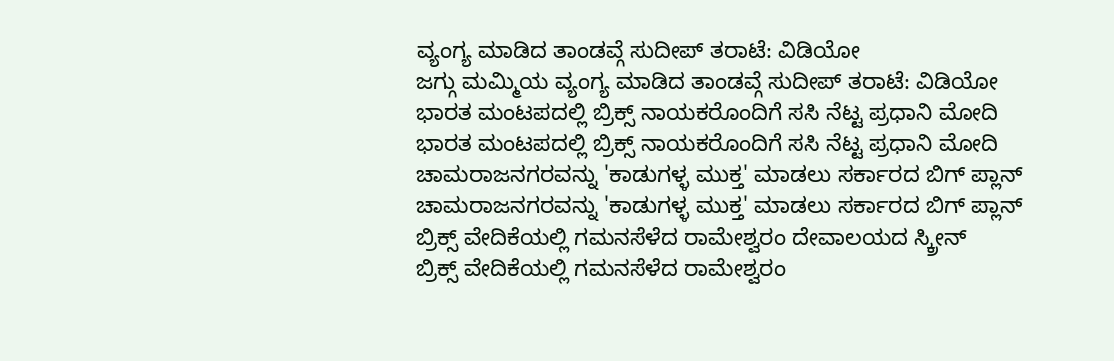ವ್ಯಂಗ್ಯ ಮಾಡಿದ ತಾಂಡವ್ಗೆ ಸುದೀಪ್ ತರಾಟೆ: ವಿಡಿಯೋ
ಜಗ್ಗು ಮಮ್ಮಿಯ ವ್ಯಂಗ್ಯ ಮಾಡಿದ ತಾಂಡವ್ಗೆ ಸುದೀಪ್ ತರಾಟೆ: ವಿಡಿಯೋ
ಭಾರತ ಮಂಟಪದಲ್ಲಿ ಬ್ರಿಕ್ಸ್ ನಾಯಕರೊಂದಿಗೆ ಸಸಿ ನೆಟ್ಟ ಪ್ರಧಾನಿ ಮೋದಿ
ಭಾರತ ಮಂಟಪದಲ್ಲಿ ಬ್ರಿಕ್ಸ್ ನಾಯಕರೊಂದಿಗೆ ಸಸಿ ನೆಟ್ಟ ಪ್ರಧಾನಿ ಮೋದಿ
ಚಾಮರಾಜನಗರವನ್ನು 'ಕಾಡುಗಳ್ಳ ಮುಕ್ತ' ಮಾಡಲು ಸರ್ಕಾರದ ಬಿಗ್ ಪ್ಲಾನ್
ಚಾಮರಾಜನಗರವನ್ನು 'ಕಾಡುಗಳ್ಳ ಮುಕ್ತ' ಮಾಡಲು ಸರ್ಕಾರದ ಬಿಗ್ ಪ್ಲಾನ್
ಬ್ರಿಕ್ಸ್ ವೇದಿಕೆಯಲ್ಲಿ ಗಮನಸೆಳೆದ ರಾಮೇಶ್ವರಂ ದೇವಾಲಯದ ಸ್ಕ್ರೀನ್
ಬ್ರಿಕ್ಸ್ ವೇದಿಕೆಯಲ್ಲಿ ಗಮನಸೆಳೆದ ರಾಮೇಶ್ವರಂ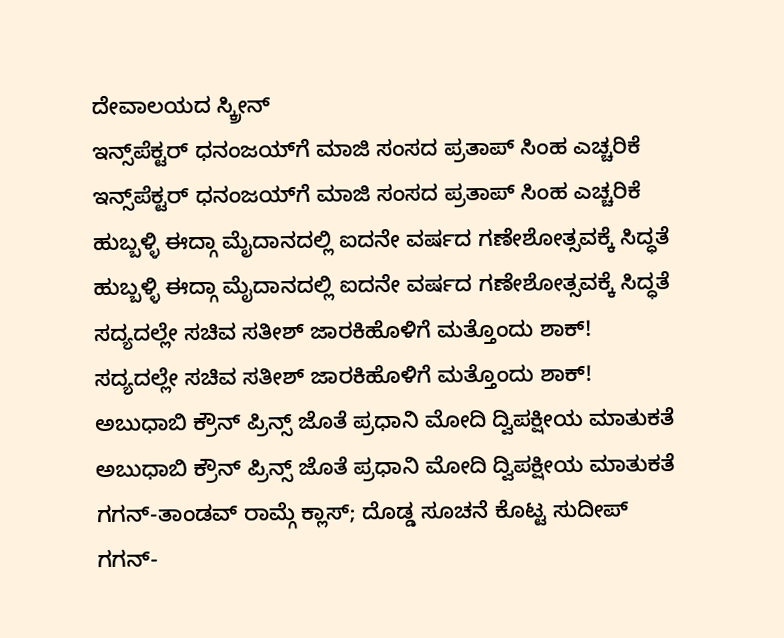ದೇವಾಲಯದ ಸ್ಕ್ರೀನ್
ಇನ್ಸ್‌ಪೆಕ್ಟರ್ ಧನಂಜಯ್‌ಗೆ ಮಾಜಿ ಸಂಸದ ಪ್ರತಾಪ್ ಸಿಂಹ ಎಚ್ಚರಿಕೆ
ಇನ್ಸ್‌ಪೆಕ್ಟರ್ ಧನಂಜಯ್‌ಗೆ ಮಾಜಿ ಸಂಸದ ಪ್ರತಾಪ್ ಸಿಂಹ ಎಚ್ಚರಿಕೆ
ಹುಬ್ಬಳ್ಳಿ ಈದ್ಗಾ ಮೈದಾನದಲ್ಲಿ ಐದನೇ ವರ್ಷದ ಗಣೇಶೋತ್ಸವಕ್ಕೆ ಸಿದ್ಧತೆ
ಹುಬ್ಬಳ್ಳಿ ಈದ್ಗಾ ಮೈದಾನದಲ್ಲಿ ಐದನೇ ವರ್ಷದ ಗಣೇಶೋತ್ಸವಕ್ಕೆ ಸಿದ್ಧತೆ
ಸದ್ಯದಲ್ಲೇ ಸಚಿವ ಸತೀಶ್ ಜಾರಕಿಹೊಳಿಗೆ ಮತ್ತೊಂದು ಶಾಕ್!
ಸದ್ಯದಲ್ಲೇ ಸಚಿವ ಸತೀಶ್ ಜಾರಕಿಹೊಳಿಗೆ ಮತ್ತೊಂದು ಶಾಕ್!
ಅಬುಧಾಬಿ ಕ್ರೌನ್ ಪ್ರಿನ್ಸ್ ಜೊತೆ ಪ್ರಧಾನಿ ಮೋದಿ ದ್ವಿಪಕ್ಷೀಯ ಮಾತುಕತೆ
ಅಬುಧಾಬಿ ಕ್ರೌನ್ ಪ್ರಿನ್ಸ್ ಜೊತೆ ಪ್ರಧಾನಿ ಮೋದಿ ದ್ವಿಪಕ್ಷೀಯ ಮಾತುಕತೆ
ಗಗನ್-ತಾಂಡವ್ ರಾಮ್ಗೆ ಕ್ಲಾಸ್; ದೊಡ್ಡ ಸೂಚನೆ ಕೊಟ್ಟ ಸುದೀಪ್
ಗಗನ್-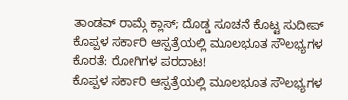ತಾಂಡವ್ ರಾಮ್ಗೆ ಕ್ಲಾಸ್; ದೊಡ್ಡ ಸೂಚನೆ ಕೊಟ್ಟ ಸುದೀಪ್
ಕೊಪ್ಪಳ ಸರ್ಕಾರಿ ಆಸ್ಪತ್ರೆಯಲ್ಲಿ ಮೂಲಭೂತ ಸೌಲಭ್ಯಗಳ ಕೊರತೆ: ರೋಗಿಗಳ ಪರದಾಟ!
ಕೊಪ್ಪಳ ಸರ್ಕಾರಿ ಆಸ್ಪತ್ರೆಯಲ್ಲಿ ಮೂಲಭೂತ ಸೌಲಭ್ಯಗಳ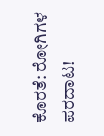ಕೊರತೆ: ರೋಗಿಗಳ ಪರದಾಟ!